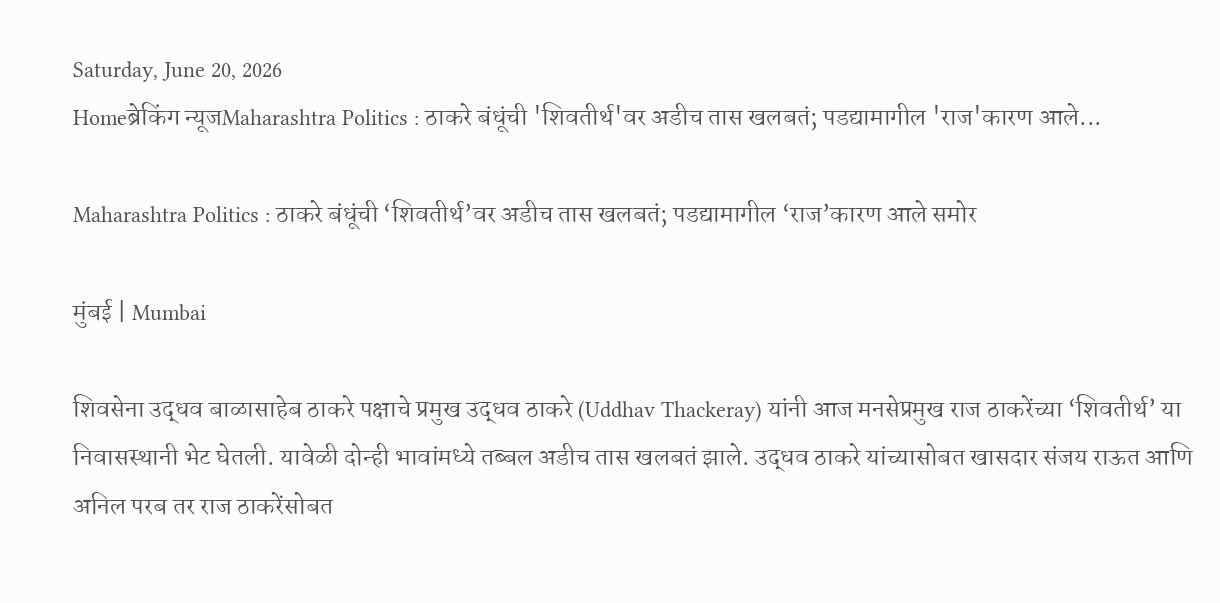Saturday, June 20, 2026
Homeब्रेकिंग न्यूजMaharashtra Politics : ठाकरे बंधूंची 'शिवतीर्थ'वर अडीच तास खलबतं; पडद्यामागील 'राज'कारण आले...

Maharashtra Politics : ठाकरे बंधूंची ‘शिवतीर्थ’वर अडीच तास खलबतं; पडद्यामागील ‘राज’कारण आले समोर

मुंबई | Mumbai

शिवसेना उद्धव बाळासाहेब ठाकरे पक्षाचे प्रमुख उद्धव ठाकरे (Uddhav Thackeray) यांनी आज मनसेप्रमुख राज ठाकरेंच्या ‘शिवतीर्थ’ या निवासस्थानी भेट घेतली. यावेळी दोन्ही भावांमध्ये तब्बल अडीच तास खलबतं झाले. उद्धव ठाकरे यांच्यासोबत खासदार संजय राऊत आणि अनिल परब तर राज ठाकरेंसोबत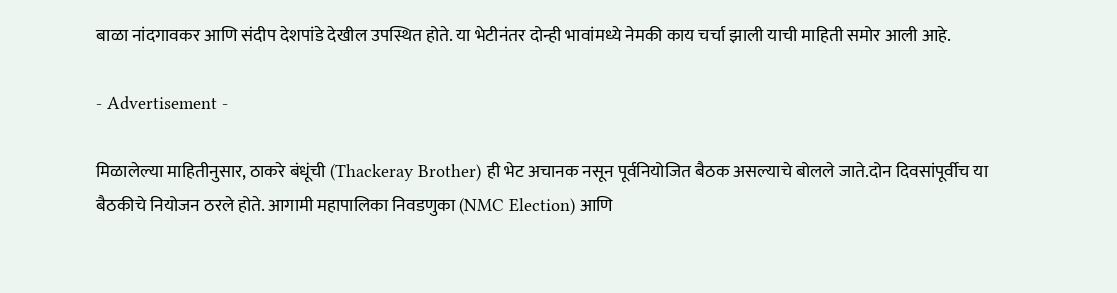बाळा नांदगावकर आणि संदीप देशपांडे देखील उपस्थित होते. या भेटीनंतर दोन्ही भावांमध्ये नेमकी काय चर्चा झाली याची माहिती समोर आली आहे.

- Advertisement -

मिळालेल्या माहितीनुसार, ठाकरे बंधूंची (Thackeray Brother) ही भेट अचानक नसून पूर्वनियोजित बैठक असल्याचे बोलले जाते.दोन दिवसांपूर्वीच या बैठकीचे नियोजन ठरले होते. आगामी महापालिका निवडणुका (NMC Election) आणि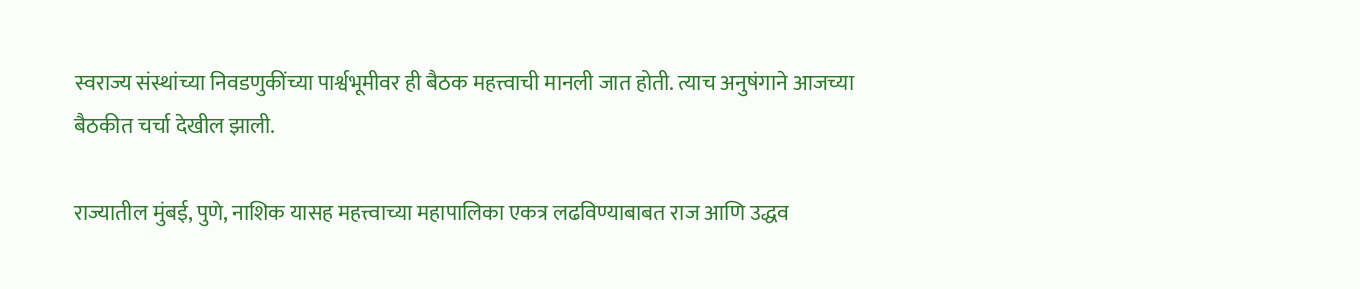स्वराज्य संस्थांच्या निवडणुकींच्या पार्श्वभूमीवर ही बैठक महत्त्वाची मानली जात होती. त्याच अनुषंगाने आजच्या बैठकीत चर्चा देखील झाली.

राज्यातील मुंबई, पुणे, नाशिक यासह महत्त्वाच्या महापालिका एकत्र लढविण्याबाबत राज आणि उद्धव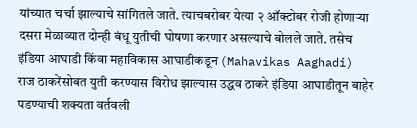यांच्यात चर्चा झाल्याचे सांगितले जाते. त्याचबरोबर येत्या २ ऑक्टोबर रोजी होणार्‍या दसरा मेळाव्यात दोन्ही बंधू युतीची घोषणा करणार असल्याचे बोलले जाते. तसेच इंडिया आघाडी किंवा महाविकास आघाडीकडून (Mahavikas Aaghadi) राज ठाकरेंसोबत युती करण्यास विरोध झाल्यास उद्धव ठाकरे इंडिया आघाडीतून बाहेर पडण्याची शक्यता वर्तवली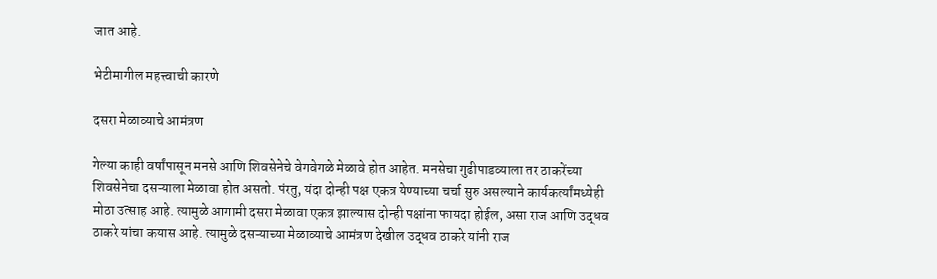जात आहे.

भेटीमागील महत्त्वाची कारणे

दसरा मेळाव्याचे आमंत्रण

गेल्या काही वर्षांपासून मनसे आणि शिवसेनेचे वेगवेगळे मेळावे होत आहेत. मनसेचा गुढीपाडव्याला तर ठाकरेंच्या शिवसेनेचा दसऱ्याला मेळावा होत असतो. पंरतु, यंदा दोन्ही पक्ष एकत्र येण्याच्या चर्चा सुरु असल्याने कार्यकर्त्यांमध्येही मोठा उत्साह आहे. त्यामुळे आगामी दसरा मेळावा एकत्र झाल्यास दोन्ही पक्षांना फायदा होईल, असा राज आणि उद्धव ठाकरे यांचा कयास आहे. त्यामुळे दसऱ्याच्या मेळाव्याचे आमंत्रण देखील उद्धव ठाकरे यांनी राज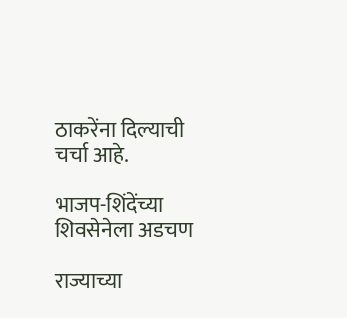ठाकरेंना दिल्याची चर्चा आहे.

भाजप-शिंदेंच्या शिवसेनेला अडचण

राज्याच्या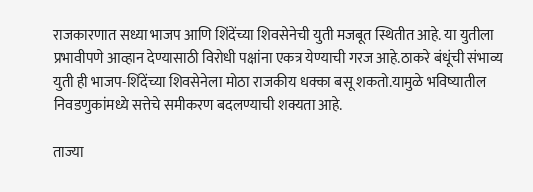राजकारणात सध्या भाजप आणि शिंदेंच्या शिवसेनेची युती मजबूत स्थितीत आहे. या युतीला प्रभावीपणे आव्हान देण्यासाठी विरोधी पक्षांना एकत्र येण्याची गरज आहे.ठाकरे बंधूंची संभाव्य युती ही भाजप-शिंदेंच्या शिवसेनेला मोठा राजकीय धक्का बसू शकतो.यामुळे भविष्यातील निवडणुकांमध्ये सत्तेचे समीकरण बदलण्याची शक्यता आहे.

ताज्या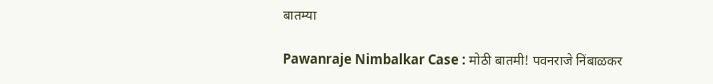बातम्या

Pawanraje Nimbalkar Case : मोठी बातमी! पवनराजे निंबाळकर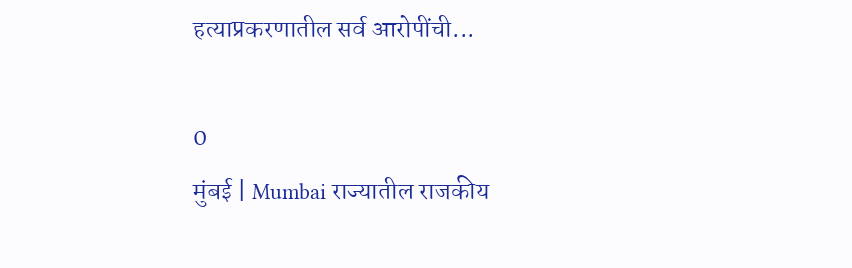हत्याप्रकरणातील सर्व आरोपींची...

0
मुंबई | Mumbai राज्यातील राजकीय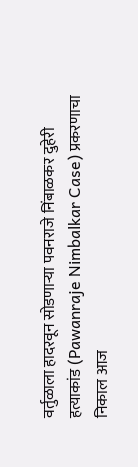वर्तुळाला हादरवून सोडणाऱ्या पवनराजे निंबाळकर दुहेरी हत्याकांड (Pawanraje Nimbalkar Case) प्रकरणाचा निकाल आज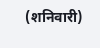(शनिवारी)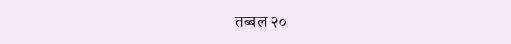तब्बल २०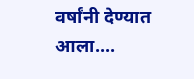वर्षांनी देण्यात आला....